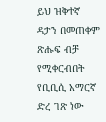ይህ ዝቅተኛ ዳታን በመጠቀም ጽሑፍ ብቻ የሚቀርብበት የቢቢሲ አማርኛ ድረ ገጽ ነው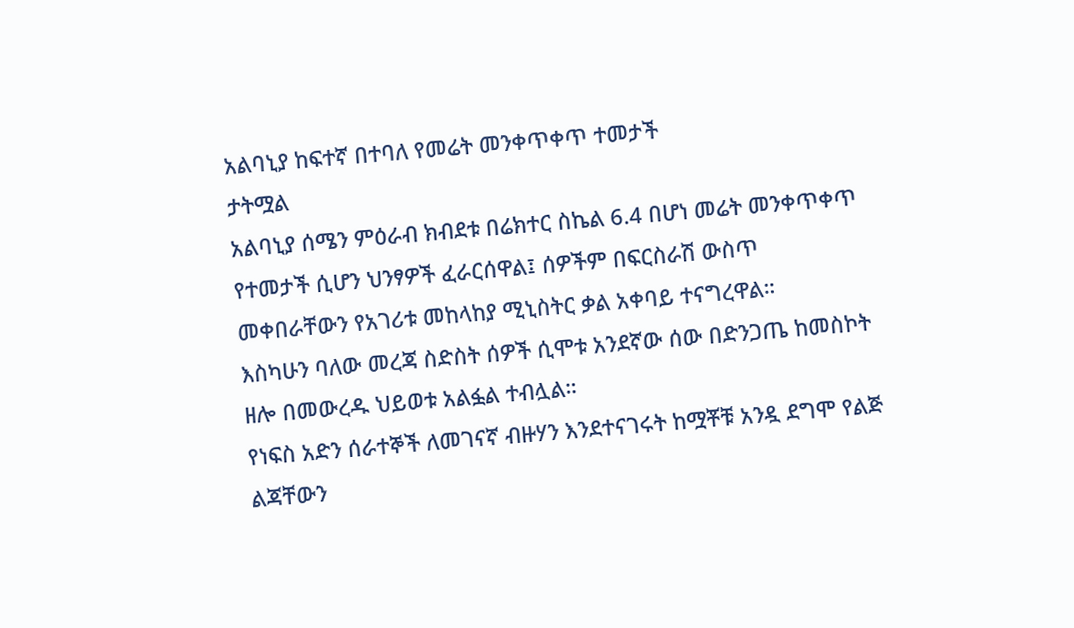አልባኒያ ከፍተኛ በተባለ የመሬት መንቀጥቀጥ ተመታች
ታትሟል
አልባኒያ ሰሜን ምዕራብ ክብደቱ በሬክተር ስኬል 6.4 በሆነ መሬት መንቀጥቀጥ የተመታች ሲሆን ህንፃዎች ፈራርሰዋል፤ ሰዎችም በፍርስራሽ ውስጥ መቀበራቸውን የአገሪቱ መከላከያ ሚኒስትር ቃል አቀባይ ተናግረዋል።
እስካሁን ባለው መረጃ ስድስት ሰዎች ሲሞቱ አንደኛው ሰው በድንጋጤ ከመስኮት ዘሎ በመውረዱ ህይወቱ አልፏል ተብሏል።
የነፍስ አድን ሰራተኞች ለመገናኛ ብዙሃን እንደተናገሩት ከሟቾቹ አንዷ ደግሞ የልጅ ልጃቸውን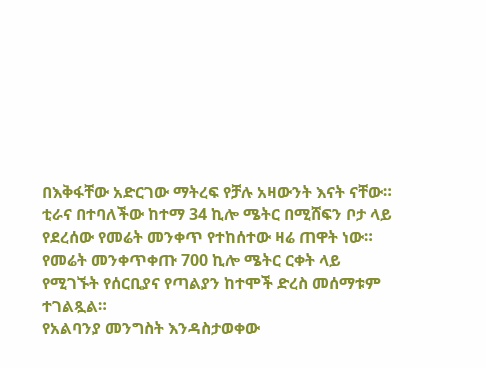በእቅፋቸው አድርገው ማትረፍ የቻሉ አዛውንት እናት ናቸው።
ቲራና በተባለችው ከተማ 34 ኪሎ ሜትር በሚሸፍን ቦታ ላይ የደረሰው የመሬት መንቀጥ የተከሰተው ዛሬ ጠዋት ነው።
የመሬት መንቀጥቀጡ 700 ኪሎ ሜትር ርቀት ላይ የሚገኙት የሰርቢያና የጣልያን ከተሞች ድረስ መሰማቱም ተገልጿል።
የአልባንያ መንግስት እንዳስታወቀው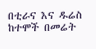በቲራና እና ዱሬስ ከተሞች በመሬት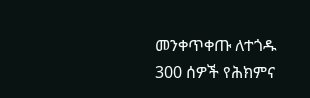መንቀጥቀጡ ለተጎዱ 300 ሰዎች የሕክምና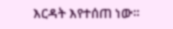እርዳት እየተሰጠ ነው።